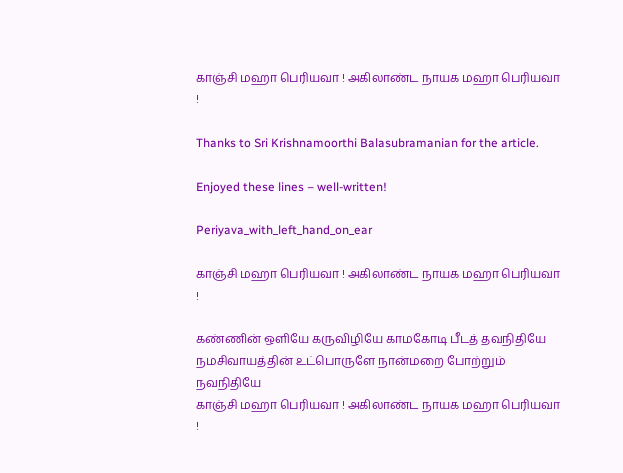காஞ்சி மஹா பெரியவா ! அகிலாண்ட நாயக மஹா பெரியவா !

Thanks to Sri Krishnamoorthi Balasubramanian for the article.

Enjoyed these lines – well-written!

Periyava_with_left_hand_on_ear

காஞ்சி மஹா பெரியவா ! அகிலாண்ட நாயக மஹா பெரியவா !

கண்ணின் ஒளியே கருவிழியே காமகோடி பீடத் தவநிதியே
நமசிவாயத்தின் உட்பொருளே நான்மறை போற்றும் நவநிதியே
காஞ்சி மஹா பெரியவா ! அகிலாண்ட நாயக மஹா பெரியவா !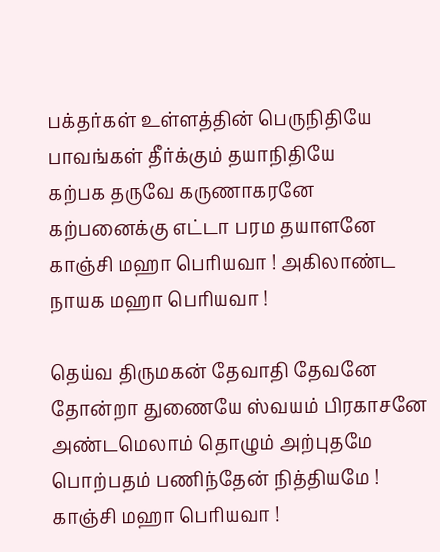பக்தர்கள் உள்ளத்தின் பெருநிதியே பாவங்கள் தீர்க்கும் தயாநிதியே
கற்பக தருவே கருணாகரனே கற்பனைக்கு எட்டா பரம தயாளனே
காஞ்சி மஹா பெரியவா ! அகிலாண்ட நாயக மஹா பெரியவா !

தெய்வ திருமகன் தேவாதி தேவனே தோன்றா துணையே ஸ்வயம் பிரகாசனே
அண்டமெலாம் தொழும் அற்புதமே பொற்பதம் பணிந்தேன் நித்தியமே !
காஞ்சி மஹா பெரியவா !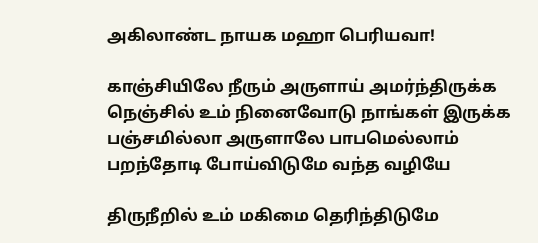அகிலாண்ட நாயக மஹா பெரியவா!

காஞ்சியிலே நீரும் அருளாய் அமர்ந்திருக்க
நெஞ்சில் உம் நினைவோடு நாங்கள் இருக்க
பஞ்சமில்லா அருளாலே பாபமெல்லாம்
பறந்தோடி போய்விடுமே வந்த வழியே

திருநீறில் உம் மகிமை தெரிந்திடுமே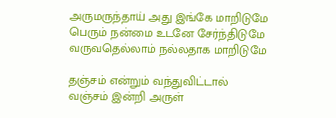அருமருந்தாய் அது இங்கே மாறிடுமே
பெரும் நன்மை உடனே சேர்ந்திடுமே
வருவதெல்லாம் நல்லதாக மாறிடுமே

தஞ்சம் என்றும் வந்துவிட்டால்
வஞ்சம் இன்றி அருள்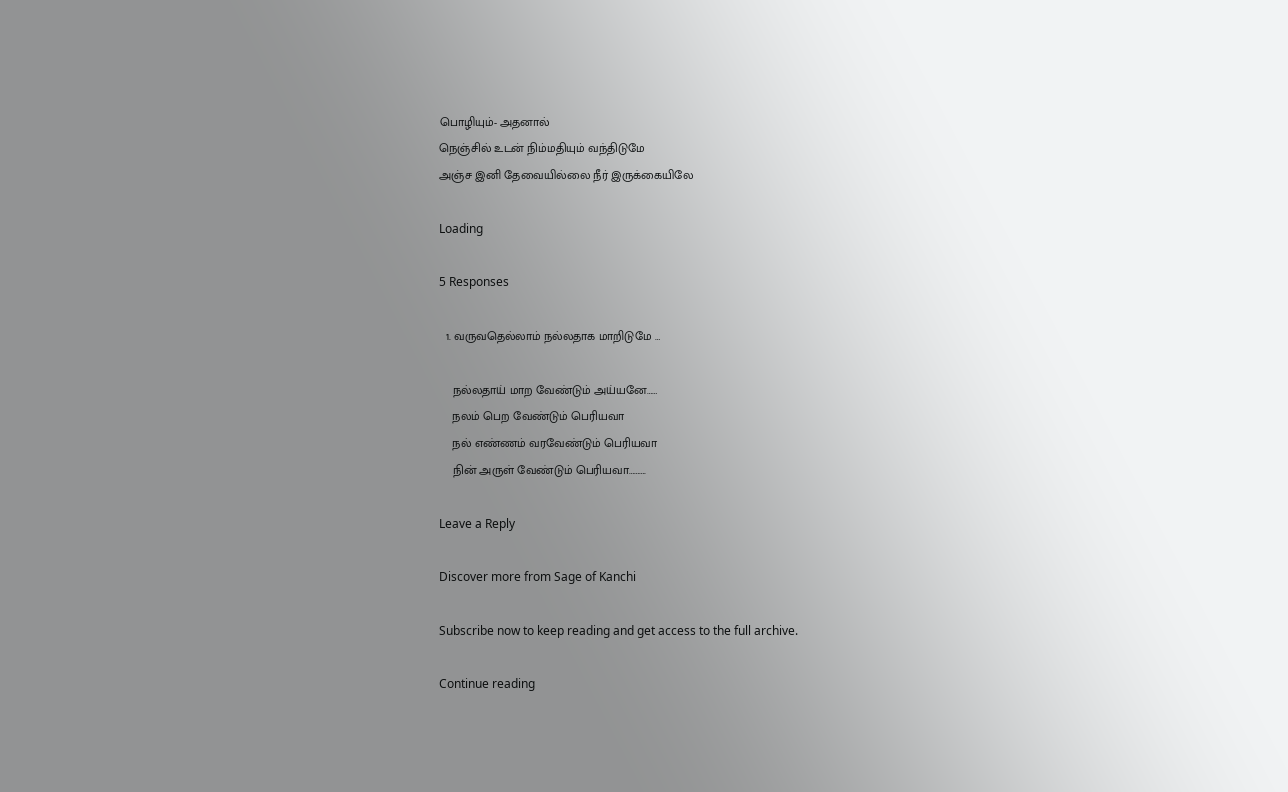பொழியும்- அதனால்
நெஞ்சில் உடன் நிம்மதியும் வந்திடுமே
அஞ்ச இனி தேவையில்லை நீர் இருக்கையிலே

Loading

5 Responses

  1. வருவதெல்லாம் நல்லதாக மாறிடுமே …

    நல்லதாய் மாற வேண்டும் அய்யனே……
    நலம் பெற வேண்டும் பெரியவா
    நல் எண்ணம் வரவேண்டும் பெரியவா
    நின் அருள் வேண்டும் பெரியவா……….

Leave a Reply

Discover more from Sage of Kanchi

Subscribe now to keep reading and get access to the full archive.

Continue reading